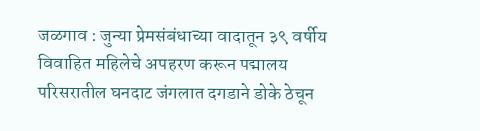जळगाव : जुन्या प्रेमसंबंधाच्या वादातून ३९ वर्षीय विवाहित महिलेचे अपहरण करून पद्मालय परिसरातील घनदाट जंगलात दगडाने डोके ठेचून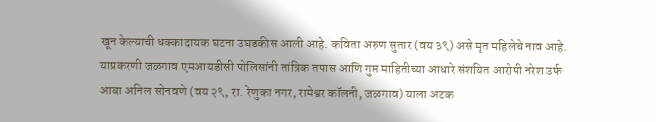खून केल्याची धक्कादायक घटना उघडकीस आली आहे. कविता अरुण सुतार (वय ३९) असे मृत महिलेचे नाव आहे. याप्रकरणी जळगाव एमआयडीसी पोलिसांनी तांत्रिक तपास आणि गुप्त माहितीच्या आधारे संशयित आरोपी नरेश उर्फ आबा अनिल सोनवणे (वय २९, रा. रेणुका नगर, रामेश्वर कॉलनी, जळगाव) याला अटक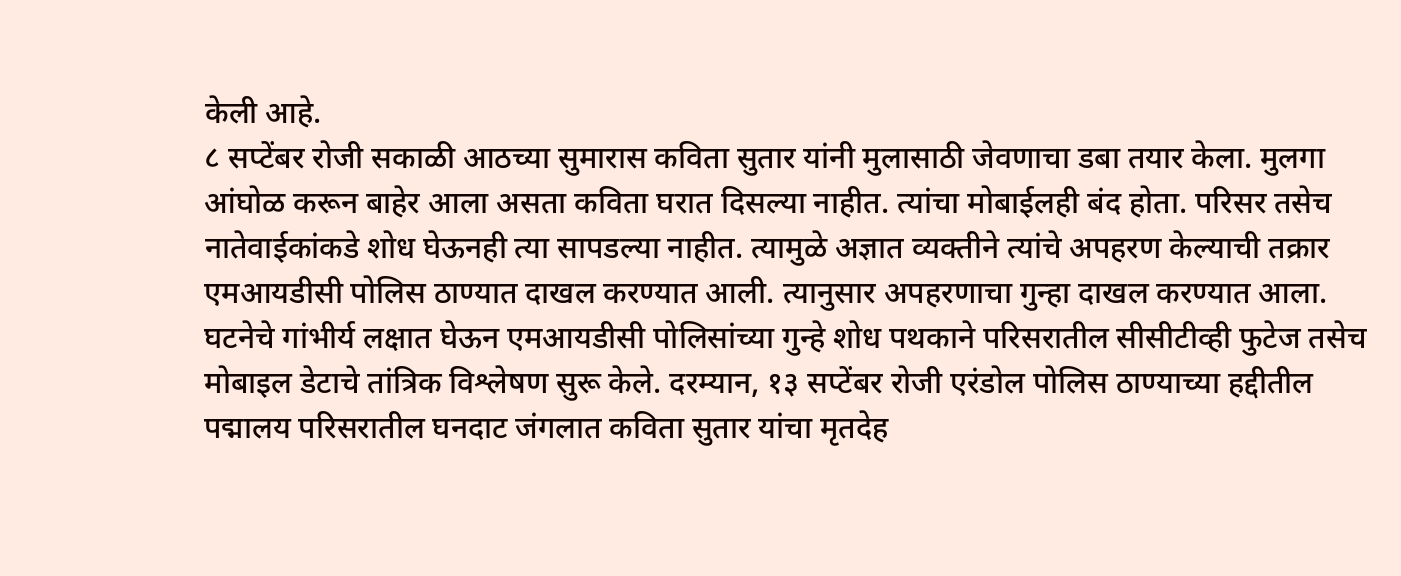केली आहे.
८ सप्टेंबर रोजी सकाळी आठच्या सुमारास कविता सुतार यांनी मुलासाठी जेवणाचा डबा तयार केला. मुलगा आंघोळ करून बाहेर आला असता कविता घरात दिसल्या नाहीत. त्यांचा मोबाईलही बंद होता. परिसर तसेच नातेवाईकांकडे शोध घेऊनही त्या सापडल्या नाहीत. त्यामुळे अज्ञात व्यक्तीने त्यांचे अपहरण केल्याची तक्रार एमआयडीसी पोलिस ठाण्यात दाखल करण्यात आली. त्यानुसार अपहरणाचा गुन्हा दाखल करण्यात आला.
घटनेचे गांभीर्य लक्षात घेऊन एमआयडीसी पोलिसांच्या गुन्हे शोध पथकाने परिसरातील सीसीटीव्ही फुटेज तसेच मोबाइल डेटाचे तांत्रिक विश्लेषण सुरू केले. दरम्यान, १३ सप्टेंबर रोजी एरंडोल पोलिस ठाण्याच्या हद्दीतील पद्मालय परिसरातील घनदाट जंगलात कविता सुतार यांचा मृतदेह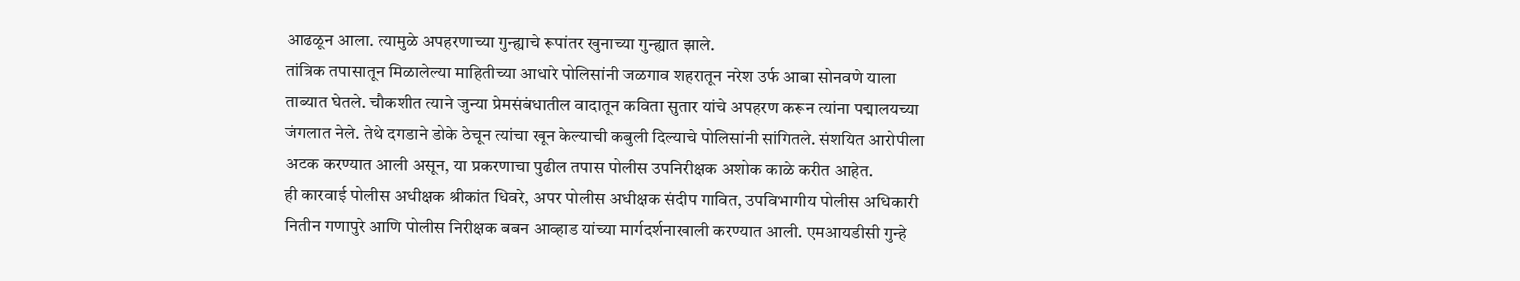आढळून आला. त्यामुळे अपहरणाच्या गुन्ह्याचे रूपांतर खुनाच्या गुन्ह्यात झाले.
तांत्रिक तपासातून मिळालेल्या माहितीच्या आधारे पोलिसांनी जळगाव शहरातून नरेश उर्फ आबा सोनवणे याला ताब्यात घेतले. चौकशीत त्याने जुन्या प्रेमसंबंधातील वादातून कविता सुतार यांचे अपहरण करून त्यांना पद्मालयच्या जंगलात नेले. तेथे दगडाने डोके ठेचून त्यांचा खून केल्याची कबुली दिल्याचे पोलिसांनी सांगितले. संशयित आरोपीला अटक करण्यात आली असून, या प्रकरणाचा पुढील तपास पोलीस उपनिरीक्षक अशोक काळे करीत आहेत.
ही कारवाई पोलीस अधीक्षक श्रीकांत धिवरे, अपर पोलीस अधीक्षक संदीप गावित, उपविभागीय पोलीस अधिकारी नितीन गणापुरे आणि पोलीस निरीक्षक बबन आव्हाड यांच्या मार्गदर्शनाखाली करण्यात आली. एमआयडीसी गुन्हे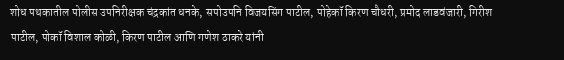शोध पथकातील पोलीस उपनिरीक्षक चंद्रकांत धनके, सपोउपनि विजयसिंग पाटील, पोहेकॉ किरण चौधरी, प्रमोद लाडवंजारी, गिरीश पाटील, पोकॉ विशाल कोळी, किरण पाटील आणि गणेश ठाकरे यांनी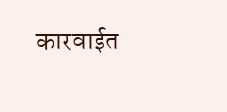कारवाईत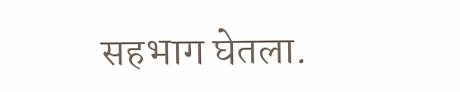सहभाग घेतला.